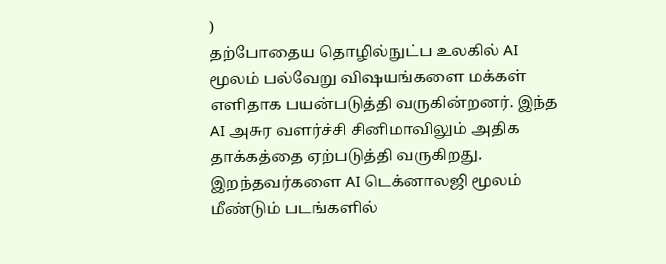)
தற்போதைய தொழில்நுட்ப உலகில் AI மூலம் பல்வேறு விஷயங்களை மக்கள் எளிதாக பயன்படுத்தி வருகின்றனர். இந்த AI அசுர வளர்ச்சி சினிமாவிலும் அதிக தாக்கத்தை ஏற்படுத்தி வருகிறது. இறந்தவர்களை AI டெக்னாலஜி மூலம் மீண்டும் படங்களில்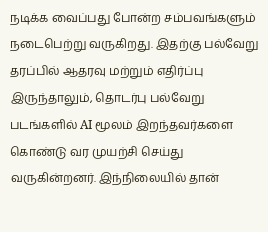நடிக்க வைப்பது போன்ற சம்பவங்களும் நடைபெற்று வருகிறது. இதற்கு பல்வேறு தரப்பில் ஆதரவு மற்றும் எதிர்ப்பு இருந்தாலும், தொடர்பு பல்வேறு படங்களில் AI மூலம் இறந்தவர்களை கொண்டு வர முயற்சி செய்து வருகின்றனர். இந்நிலையில் தான்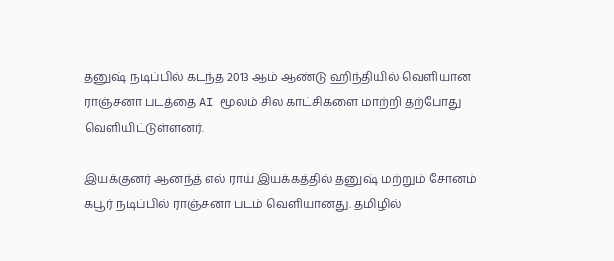தனுஷ் நடிப்பில் கடந்த 2013 ஆம் ஆண்டு ஹிந்தியில் வெளியான ராஞ்சனா படத்தை AI மூலம் சில காட்சிகளை மாற்றி தற்போது வெளியிட்டுள்ளனர்.

இயக்குனர் ஆனந்த் எல் ராய் இயக்கத்தில் தனுஷ் மற்றும் சோனம் கபூர் நடிப்பில் ராஞ்சனா படம் வெளியானது. தமிழில்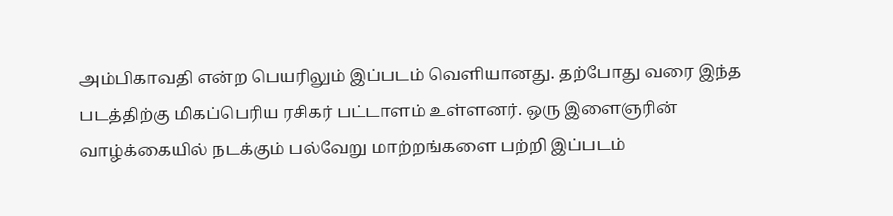அம்பிகாவதி என்ற பெயரிலும் இப்படம் வெளியானது. தற்போது வரை இந்த படத்திற்கு மிகப்பெரிய ரசிகர் பட்டாளம் உள்ளனர். ஒரு இளைஞரின் வாழ்க்கையில் நடக்கும் பல்வேறு மாற்றங்களை பற்றி இப்படம்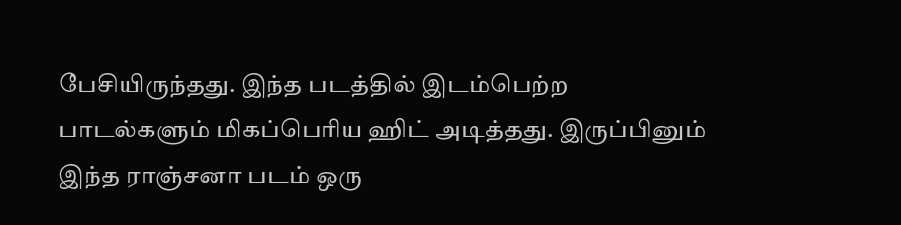பேசியிருந்தது. இந்த படத்தில் இடம்பெற்ற பாடல்களும் மிகப்பெரிய ஹிட் அடித்தது. இருப்பினும் இந்த ராஞ்சனா படம் ஒரு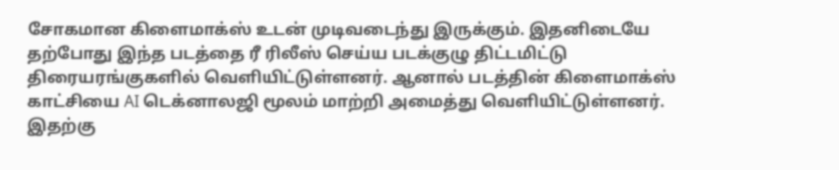சோகமான கிளைமாக்ஸ் உடன் முடிவடைந்து இருக்கும். இதனிடையே தற்போது இந்த படத்தை ரீ ரிலீஸ் செய்ய படக்குழு திட்டமிட்டு திரையரங்குகளில் வெளியிட்டுள்ளனர். ஆனால் படத்தின் கிளைமாக்ஸ் காட்சியை AI டெக்னாலஜி மூலம் மாற்றி அமைத்து வெளியிட்டுள்ளனர். இதற்கு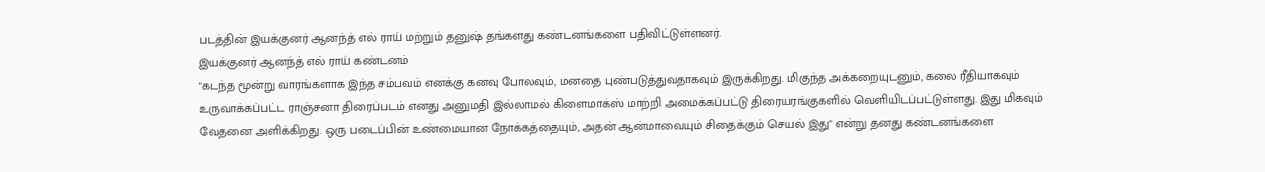படத்தின் இயக்குனர் ஆனந்த் எல் ராய் மற்றும் தனுஷ் தங்களது கண்டனங்களை பதிவிட்டுள்ளனர்.
இயக்குனர் ஆனந்த் எல் ராய் கண்டனம்
"கடந்த மூன்று வாரங்களாக இந்த சம்பவம் எனக்கு கனவு போலவும், மனதை புண்படுத்துவதாகவும் இருக்கிறது. மிகுந்த அக்கறையுடனும், கலை ரீதியாகவும் உருவாக்கப்பட்ட ராஞ்சனா திரைப்படம் எனது அனுமதி இல்லாமல் கிளைமாக்ஸ் மாற்றி அமைக்கப்பட்டு திரையரங்குகளில் வெளியிடப்பட்டுள்ளது. இது மிகவும் வேதனை அளிக்கிறது. ஒரு படைப்பின் உண்மையான நோக்கத்தையும், அதன் ஆன்மாவையும் சிதைக்கும் செயல் இது" என்று தனது கண்டனங்களை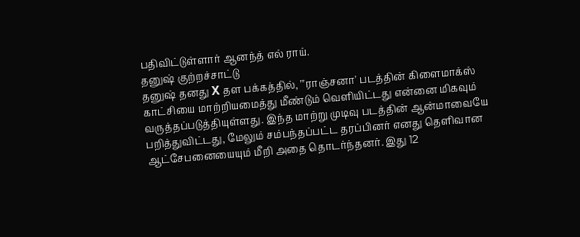பதிவிட்டுள்ளார் ஆனந்த் எல் ராய்.
தனுஷ் குற்றச்சாட்டு
தனுஷ் தனது X தள பக்கத்தில், "'ராஞ்சனா' படத்தின் கிளைமாக்ஸ் காட்சியை மாற்றியமைத்து மீண்டும் வெளியிட்டது என்னை மிகவும் வருத்தப்படுத்தியுள்ளது. இந்த மாற்று முடிவு படத்தின் ஆன்மாவையே பறித்துவிட்டது, மேலும் சம்பந்தப்பட்ட தரப்பினர் எனது தெளிவான ஆட்சேபனையையும் மீறி அதை தொடர்ந்தனர். இது 12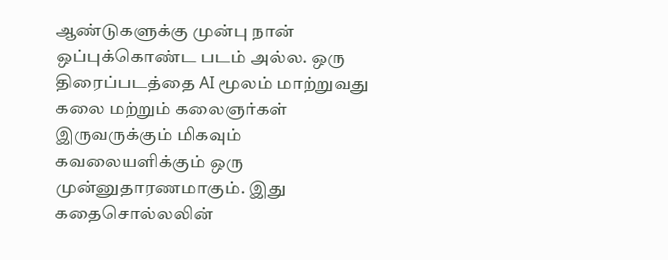ஆண்டுகளுக்கு முன்பு நான் ஒப்புக்கொண்ட படம் அல்ல. ஒரு திரைப்படத்தை AI மூலம் மாற்றுவது கலை மற்றும் கலைஞர்கள் இருவருக்கும் மிகவும் கவலையளிக்கும் ஒரு முன்னுதாரணமாகும். இது கதைசொல்லலின்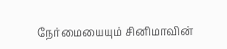நேர்மையையும் சினிமாவின்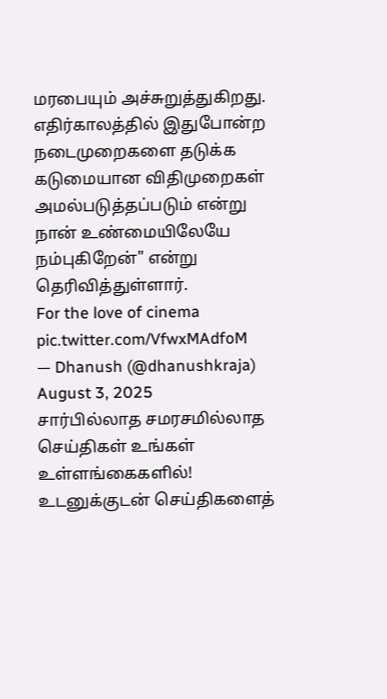மரபையும் அச்சுறுத்துகிறது. எதிர்காலத்தில் இதுபோன்ற நடைமுறைகளை தடுக்க கடுமையான விதிமுறைகள் அமல்படுத்தப்படும் என்று நான் உண்மையிலேயே நம்புகிறேன்" என்று தெரிவித்துள்ளார்.
For the love of cinema pic.twitter.com/VfwxMAdfoM
— Dhanush (@dhanushkraja) August 3, 2025
சார்பில்லாத சமரசமில்லாத செய்திகள் உங்கள் உள்ளங்கைகளில்! உடனுக்குடன் செய்திகளைத்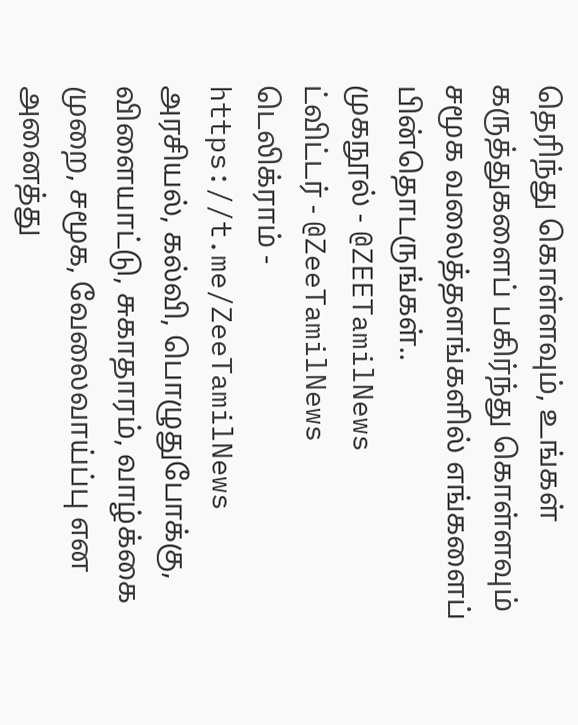தெரிந்து கொள்ளவும், உங்கள் கருத்துகளைப் பகிர்ந்து கொள்ளவும் சமூக வலைத்தளங்களில் எங்களைப் பின்தொடருங்கள்..
முகநூல் - @ZEETamilNews
ட்விட்டர் - @ZeeTamilNews
டெலிக்ராம் - https://t.me/ZeeTamilNews
அரசியல், கல்வி, பொழுதுபோக்கு, விளையாட்டு, சுகாதாரம், வாழ்க்கை முறை, சமூக, வேலைவாய்ப்பு என அனைத்து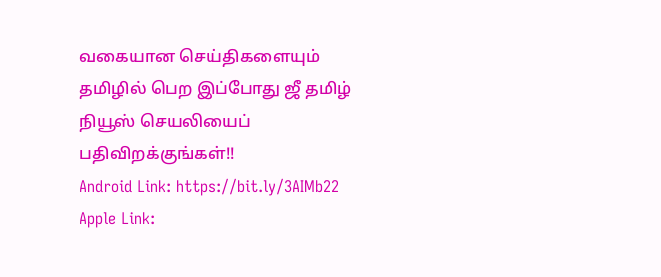வகையான செய்திகளையும் தமிழில் பெற இப்போது ஜீ தமிழ் நியூஸ் செயலியைப் பதிவிறக்குங்கள்!!
Android Link: https://bit.ly/3AIMb22
Apple Link: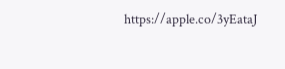https://apple.co/3yEataJ